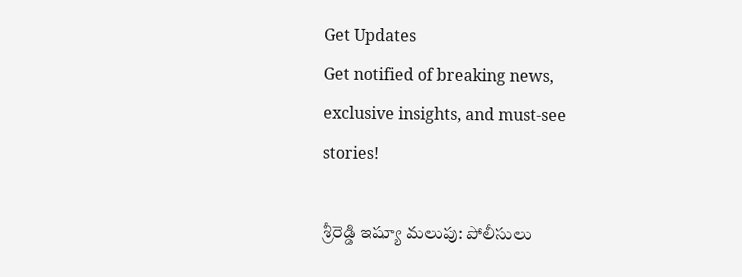Get Updates
Get notified of breaking news, exclusive insights, and must-see stories!

శ్రీరెడ్డి ఇష్యూ మలుపు: పోలీసులు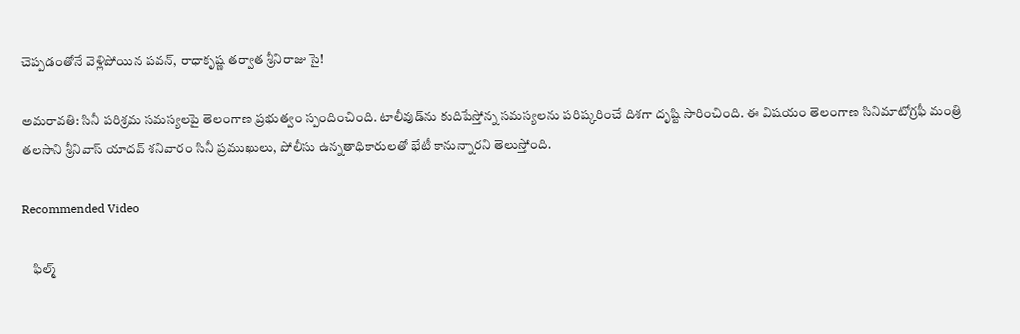చెప్పడంతోనే వెళ్లిపోయిన పవన్, రాధాకృష్ణ తర్వాత శ్రీనిరాజు సై!

అమరావతి: సినీ పరిశ్రమ సమస్యలపై తెలంగాణ ప్రభుత్వం స్పందించింది. టాలీవుడ్‌ను కుదిపేస్తోన్న సమస్యలను పరిష్కరించే దిశగా దృష్టి సారించింది. ఈ విషయం తెలంగాణ సినిమాటోగ్రఫీ మంత్రి తలసాని శ్రీనివాస్ యాదవ్ శనివారం సినీ ప్రముఖులు, పోలీసు ఉన్నతాధికారులతో భేటీ కానున్నారని తెలుస్తోంది.

Recommended Video

    ఫిల్మ్‌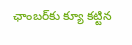ఛాంబర్‌కు క్యూ కట్టిన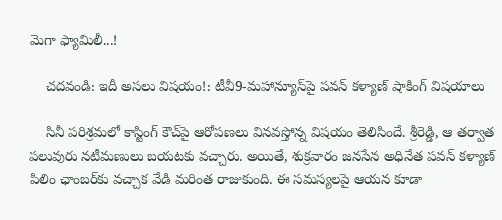మెగా ఫ్యామిలీ...!

    చదవండి: ఇదీ అసలు విషయం!: టీవీ9-మహాన్యూస్‌పై పవన్ కళ్యాణ్ షాకింగ్ విషయాలు

    సినీ పరిశ్రమలో కాస్టింగ్ కౌచ్‌పై ఆరోపణలు వినవస్తోన్న విషయం తెలిసిందే. శ్రీరెడ్డి, ఆ తర్వాత పలువురు నటీమణులు బయటకు వచ్చారు. అయితే, శుక్రవారం జనసేన అధినేత పవన్ కళ్యాణ్ పిలిం ఛాంబర్‌కు వచ్చాక వేడి మరింత రాజుకుంది. ఈ సమస్యలపై ఆయన కూడా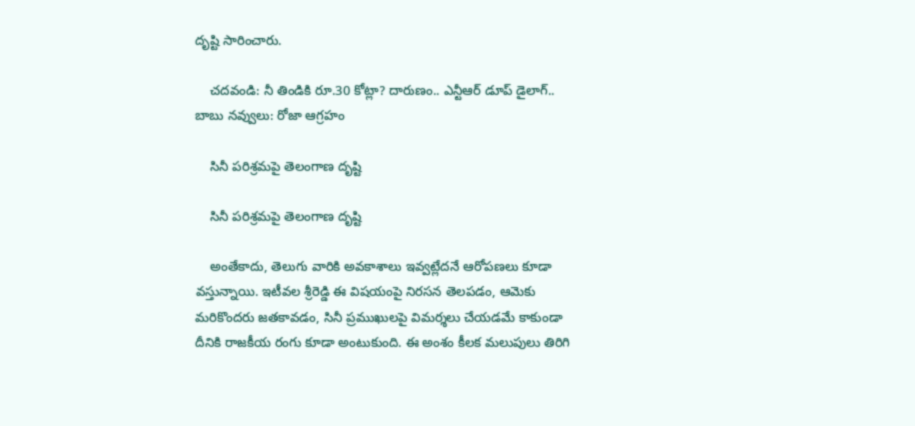దృష్టి సారించారు.

    చదవండి: నీ తిండికి రూ.30 కోట్లా? దారుణం.. ఎన్టీఆర్ డూప్ డైలాగ్.. బాబు నవ్వులు: రోజా ఆగ్రహం

    సినీ పరిశ్రమపై తెలంగాణ దృష్టి

    సినీ పరిశ్రమపై తెలంగాణ దృష్టి

    అంతేకాదు, తెలుగు వారికి అవకాశాలు ఇవ్వట్లేదనే ఆరోపణలు కూడా వస్తున్నాయి. ఇటీవల శ్రీరెడ్డి ఈ విషయంపై నిరసన తెలపడం, ఆమెకు మరికొందరు జతకావడం, సినీ ప్రముఖులపై విమర్శలు చేయడమే కాకుండా దీనికి రాజకీయ రంగు కూడా అంటుకుంది. ఈ అంశం కీలక మలుపులు తిరిగి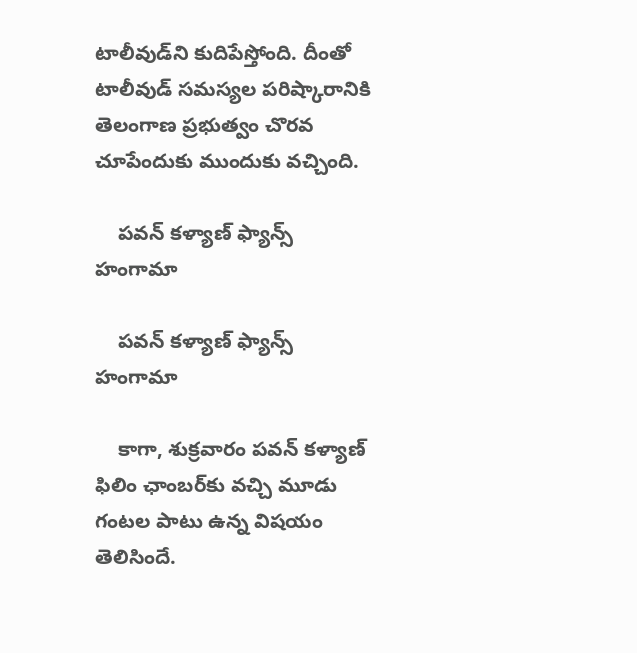టాలీవుడ్‌ని కుదిపేస్తోంది. దీంతో టాలీవుడ్‌ సమస్యల పరిష్కారానికి తెలంగాణ ప్రభుత్వం చొరవ చూపేందుకు ముందుకు వచ్చింది.

    పవన్ కళ్యాణ్ ఫ్యాన్స్ హంగామా

    పవన్ కళ్యాణ్ ఫ్యాన్స్ హంగామా

    కాగా, శుక్రవారం పవన్ కళ్యాణ్ ఫిలిం ఛాంబర్‌కు వచ్చి మూడు గంటల పాటు ఉన్న విషయం తెలిసిందే.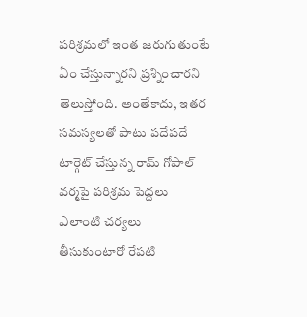పరిశ్రమలో ఇంత జరుగుతుంటే ఏం చేస్తున్నారని ప్రశ్నించారని తెలుస్తోంది. అంతేకాదు, ఇతర సమస్యలతో పాటు పదేపదే టార్గెట్ చేస్తున్న రామ్ గోపాల్ వర్మపై పరిశ్రమ పెద్దలు ఎలాంటి చర్యలు తీసుకుంటారో రేపటి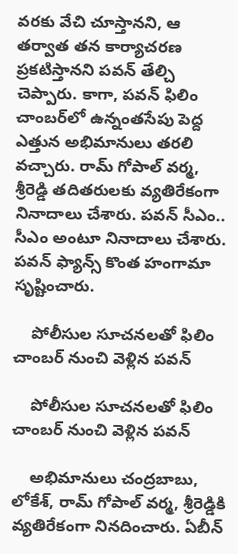వరకు వేచి చూస్తానని, ఆ తర్వాత తన కార్యాచరణ ప్రకటిస్తానని పవన్ తేల్చి చెప్పారు. కాగా, పవన్ ఫిలిం చాంబర్‌లో ఉన్నంతసేపు పెద్ద ఎత్తున అభిమానులు తరలి వచ్చారు. రామ్ గోపాల్ వర్మ, శ్రీరెడ్డి తదితరులకు వ్యతిరేకంగా నినాదాలు చేశారు. పవన్ సీఎం.. సీఎం అంటూ నినాదాలు చేశారు. పవన్ ఫ్యాన్స్ కొంత హంగామా సృష్టించారు.

    పోలీసుల సూచనలతో ఫిలిం చాంబర్ నుంచి వెళ్లిన పవన్

    పోలీసుల సూచనలతో ఫిలిం చాంబర్ నుంచి వెళ్లిన పవన్

    అభిమానులు చంద్రబాబు, లోకేశ్‌, రామ్ గోపాల్ వర్మ, శ్రీరెడ్డికి వ్యతిరేకంగా నినదించారు. ఏబీన్‌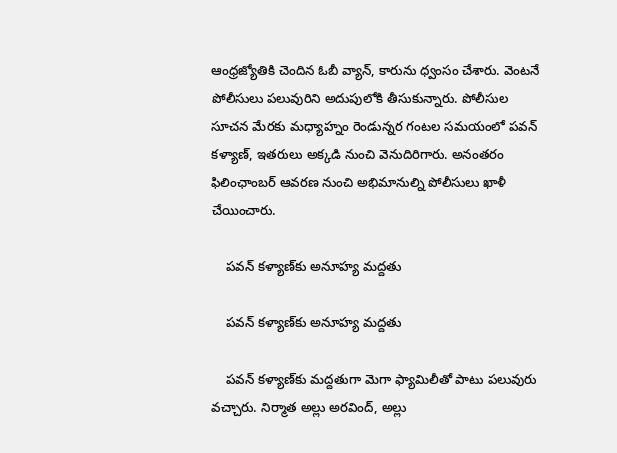ఆంధ్రజ్యోతికి చెందిన ఓబీ వ్యాన్‌, కారును ధ్వంసం చేశారు. వెంటనే పోలీసులు పలువురిని అదుపులోకి తీసుకున్నారు. పోలీసుల సూచన మేరకు మధ్యాహ్నం రెండున్నర గంటల సమయంలో పవన్‌ కళ్యాణ్, ఇతరులు అక్కడి నుంచి వెనుదిరిగారు. అనంతరం ఫిలింఛాంబర్‌ ఆవరణ నుంచి అభిమానుల్ని పోలీసులు ఖాళీ చేయించారు.

    పవన్ కళ్యాణ్‌కు అనూహ్య మద్దతు

    పవన్ కళ్యాణ్‌కు అనూహ్య మద్దతు

    పవన్ కళ్యాణ్‌కు మద్దతుగా మెగా ఫ్యామిలీతో పాటు పలువురు వచ్చారు. నిర్మాత అల్లు అరవింద్‌, అల్లు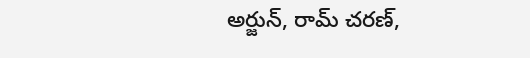అర్జున్‌, రామ్ చరణ్‌,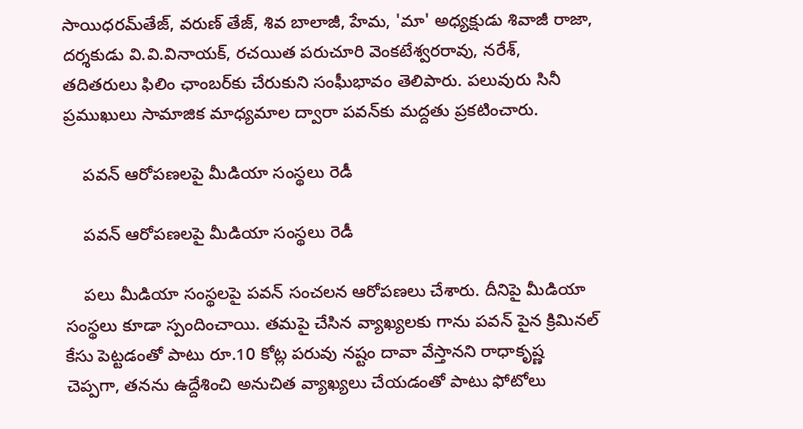సాయిధరమ్‌తేజ్‌, వరుణ్‌ తేజ్‌, శివ బాలాజీ, హేమ, 'మా' అధ్యక్షుడు శివాజీ రాజా, దర్శకుడు వి.వి.వినాయక్‌, రచయిత పరుచూరి వెంకటేశ్వరరావు, నరేశ్‌, తదితరులు ఫిలిం ఛాంబర్‌కు చేరుకుని సంఘీభావం తెలిపారు. పలువురు సినీ ప్రముఖులు సామాజిక మాధ్యమాల ద్వారా పవన్‌కు మద్దతు ప్రకటించారు.

    పవన్ ఆరోపణలపై మీడియా సంస్థలు రెడీ

    పవన్ ఆరోపణలపై మీడియా సంస్థలు రెడీ

    పలు మీడియా సంస్థలపై పవన్ సంచలన ఆరోపణలు చేశారు. దీనిపై మీడియా సంస్థలు కూడా స్పందించాయి. తమపై చేసిన వ్యాఖ్యలకు గాను పవన్ పైన క్రిమినల్ కేసు పెట్టడంతో పాటు రూ.10 కోట్ల పరువు నష్టం దావా వేస్తానని రాధాకృష్ణ చెప్పగా, తనను ఉద్దేశించి అనుచిత వ్యాఖ్యలు చేయడంతో పాటు ఫోటోలు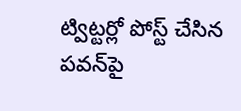ట్విట్టర్లో పోస్ట్ చేసిన పవన్‌పై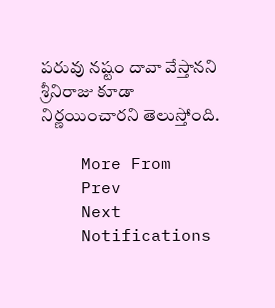పరువు నష్టం దావా వేస్తానని శ్రీనిరాజు కూడా నిర్ణయించారని తెలుస్తోంది.

    More From
    Prev
    Next
    Notifications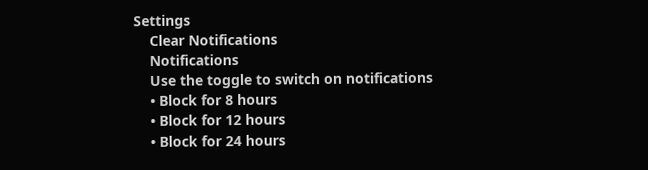Settings
    Clear Notifications
    Notifications
    Use the toggle to switch on notifications
    • Block for 8 hours
    • Block for 12 hours
    • Block for 24 hours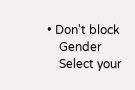• Don't block
    Gender
    Select your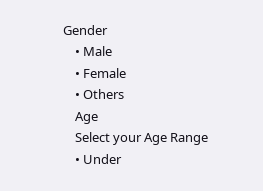Gender
    • Male
    • Female
    • Others
    Age
    Select your Age Range
    • Under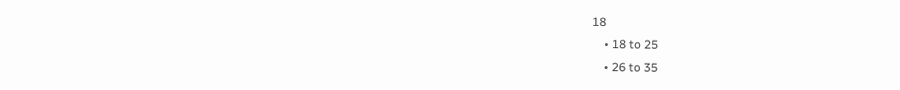18
    • 18 to 25
    • 26 to 35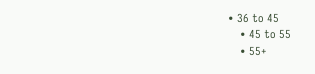• 36 to 45
    • 45 to 55
    • 55+